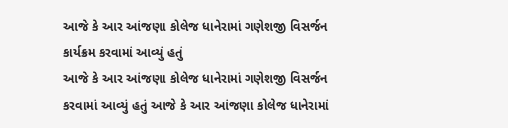આજે કે આર આંજણા કોલેજ ધાનેરામાં ગણેશજી વિસર્જન કાર્યક્રમ કરવામાં આવ્યું હતું
આજે કે આર આંજણા કોલેજ ધાનેરામાં ગણેશજી વિસર્જન કરવામાં આવ્યું હતું આજે કે આર આંજણા કોલેજ ધાનેરામાં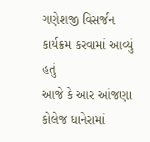ગણેશજી વિસર્જન કાર્યક્રમ કરવામાં આવ્યું હતું
આજે કે આર આંજણા કોલેજ ધાનેરામાં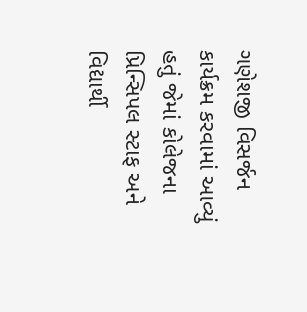ગણેશજી વિસર્જન કાર્યક્રમ કરવામાં આવ્યું હતું જેમાં કોલેજના પ્રિન્સિપલ સ્ટાફ અને વિદ્યાર્થી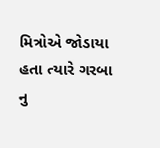મિત્રોએ જોડાયા હતા ત્યારે ગરબા નુ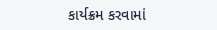કાર્યક્રમ કરવામાં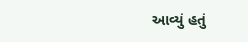આવ્યું હતું